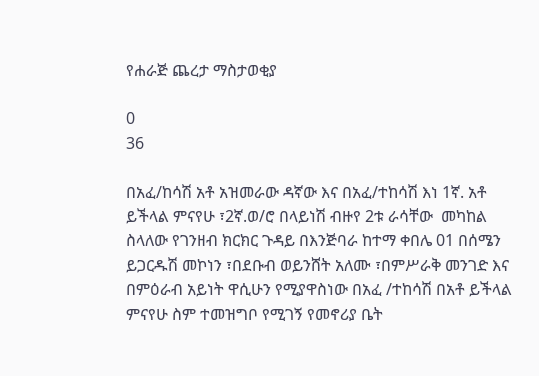የሐራጅ ጨረታ ማስታወቂያ

0
36

በአፈ/ከሳሽ አቶ አዝመራው ዳኛው እና በአፈ/ተከሳሽ እነ 1ኛ. አቶ ይችላል ምናየሁ ፣2ኛ.ወ/ሮ በላይነሽ ብዙየ 2ቱ ራሳቸው  መካከል ስላለው የገንዘብ ክርክር ጉዳይ በእንጅባራ ከተማ ቀበሌ 01 በሰሜን ይጋርዱሽ መኮነን ፣በደቡብ ወይንሸት አለሙ ፣በምሥራቅ መንገድ እና በምዕራብ አይነት ዋሲሁን የሚያዋስነው በአፈ /ተከሳሽ በአቶ ይችላል ምናየሁ ስም ተመዝግቦ የሚገኝ የመኖሪያ ቤት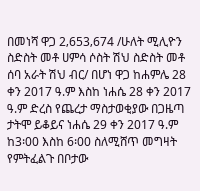በመነሻ ዋጋ 2‚653‚674 /ሁለት ሚሊዮን ስድስት መቶ ሀምሳ ሶስት ሽህ ስድስት መቶ ሰባ አራት ሽህ ብር/ በሆነ ዋጋ ከሐምሌ 28 ቀን 2017 ዓ.ም እስከ ነሐሴ 28 ቀን 2017 ዓ.ም ድረስ የጨረታ ማስታወቂያው በጋዜጣ ታትሞ ይቆይና ነሐሴ 29 ቀን 2017 ዓ.ም ከ3፡00 እስከ 6፡00 ስለሚሸጥ መግዛት የምትፈልጉ በቦታው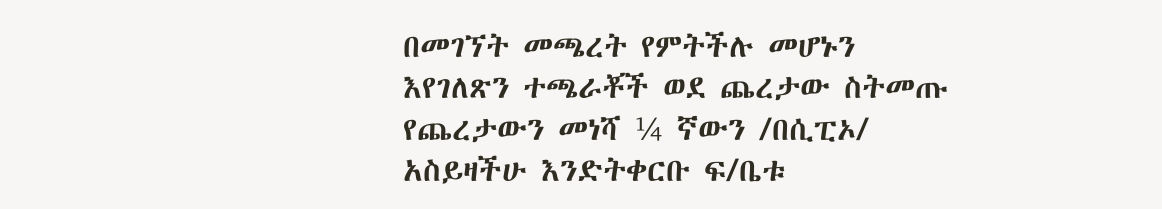በመገኘት መጫረት የምትችሉ መሆኑን እየገለጽን ተጫራቾች ወደ ጨረታው ስትመጡ የጨረታውን መነሻ ¼ ኛውን /በሲፒኦ/ አስይዛችሁ እንድትቀርቡ ፍ/ቤቱ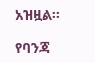አዝዟል፡፡

የባንጃ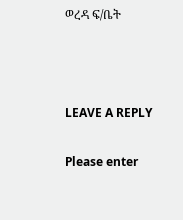ወረዳ ፍ/ቤት



LEAVE A REPLY

Please enter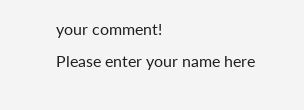your comment!
Please enter your name here